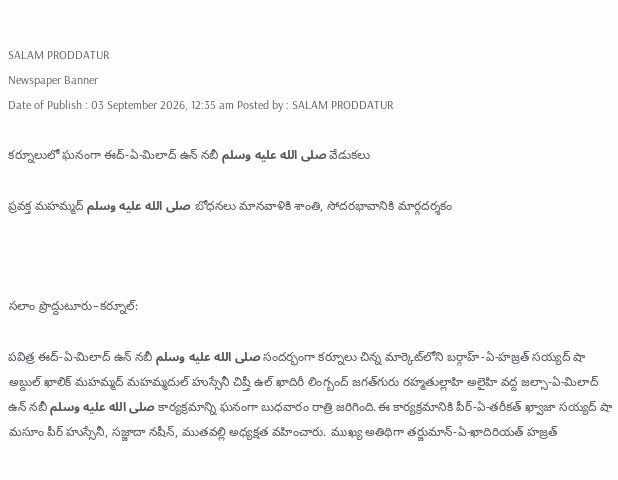SALAM PRODDATUR
Newspaper Banner
Date of Publish : 03 September 2026, 12:35 am Posted by : SALAM PRODDATUR

కర్నూలులో ఘనంగా ఈద్-ఏ-మిలాద్ ఉన్ నబీ صلى الله عليه وسلم వేడుకలు

ప్రవక్త మహమ్మద్ صلى الله عليه وسلم బోధనలు మానవాళికి శాంతి, సోదరభావానికి మార్గదర్శకం



సలాం ప్రొద్దుటూరు–కర్నూల్:

పవిత్ర ఈద్-ఏ-మిలాద్ ఉన్ నబీ صلى الله عليه وسلم సందర్భంగా కర్నూలు చిన్న మార్కెట్‌లోని బర్గాహ్-ఏ-హజ్రత్ సయ్యద్ షా అబ్దుల్ ఖాలిక్ మహమ్మద్ మహమ్మదుల్ హుస్సేనీ చిష్తీ ఉల్ ఖాదిరీ లింగ్బంద్ జగత్‌గురు రహ్మతుల్లాహి అలైహి వద్ద జల్సా-ఏ-మిలాద్ ఉన్ నబీ صلى الله عليه وسلم కార్యక్రమాన్ని ఘనంగా బుధవారం రాత్రి జరిగింది.ఈ కార్యక్రమానికి పీర్-ఏ-తరీకత్ ఖ్వాజా సయ్యద్ షా మసూం పీర్ హుస్సేనీ, సజ్జాదా నషీన్, ముతవల్లి అధ్యక్షత వహించారు. ముఖ్య అతిథిగా తర్జుమాన్-ఏ-ఖాదిరియత్ హజ్రత్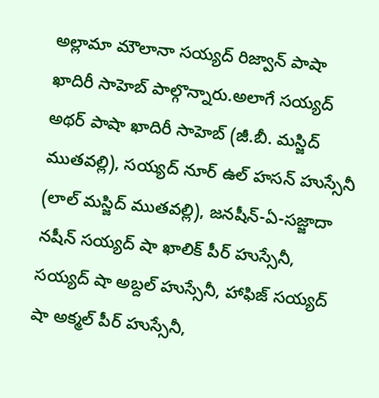అల్లామా మౌలానా సయ్యద్ రిజ్వాన్ పాషా ఖాదిరీ సాహెబ్ పాల్గొన్నారు.అలాగే సయ్యద్ అథర్ పాషా ఖాదిరీ సాహెబ్ (జీ.బీ. మస్జిద్ ముతవల్లి), సయ్యద్ నూర్ ఉల్ హసన్ హుస్సేనీ (లాల్ మస్జిద్ ముతవల్లి), జనషీన్-ఏ-సజ్జాదా నషీన్ సయ్యద్ షా ఖాలిక్ పీర్ హుస్సేనీ, సయ్యద్ షా అబ్దల్ హుస్సేనీ, హాఫిజ్ సయ్యద్ షా అక్మల్ పీర్ హుస్సేనీ,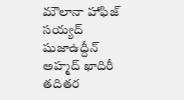మౌలానా హాఫిజ్ సయ్యద్ షుజాఉద్దీన్ అహ్మద్ ఖాదిరీ తదితర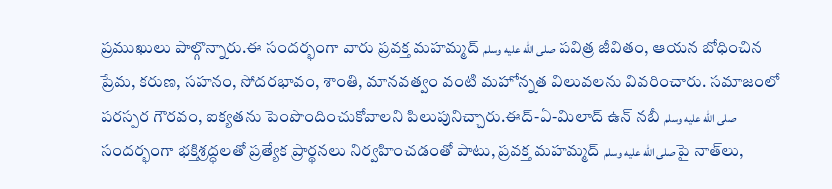ప్రముఖులు పాల్గొన్నారు.ఈ సందర్భంగా వారు ప్రవక్త మహమ్మద్ صلى الله عليه وسلم పవిత్ర జీవితం, ఆయన బోధించిన ప్రేమ, కరుణ, సహనం, సోదరభావం, శాంతి, మానవత్వం వంటి మహోన్నత విలువలను వివరించారు. సమాజంలో పరస్పర గౌరవం, ఐక్యతను పెంపొందించుకోవాలని పిలుపునిచ్చారు.ఈద్-ఏ-మిలాద్ ఉన్ నబీ صلى الله عليه وسلم సందర్భంగా భక్తిశ్రద్ధలతో ప్రత్యేక ప్రార్థనలు నిర్వహించడంతో పాటు, ప్రవక్త మహమ్మద్ صلى الله عليه وسلمపై నాత్‌లు,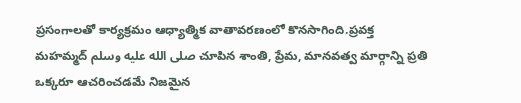ప్రసంగాలతో కార్యక్రమం ఆధ్యాత్మిక వాతావరణంలో కొనసాగింది.ప్రవక్త మహమ్మద్ صلى الله عليه وسلم చూపిన శాంతి, ప్రేమ, మానవత్వ మార్గాన్ని ప్రతి ఒక్కరూ ఆచరించడమే నిజమైన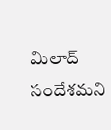మిలాద్ సందేశమని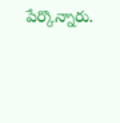పేర్కొన్నారు.